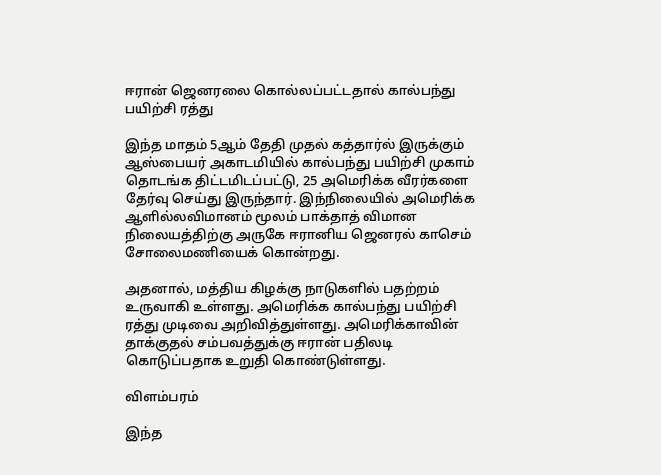ஈரான் ஜெனரலை கொல்லப்பட்டதால் கால்பந்து பயிற்சி ரத்து

இந்த மாதம் 5ஆம் தேதி முதல் கத்தார்ல் இருக்கும் ஆஸ்பையர் அகாடமியில் கால்பந்து பயிற்சி முகாம் தொடங்க திட்டமிடப்பட்டு, 25 அமெரிக்க வீரர்களை தேர்வு செய்து இருந்தார். இந்நிலையில் அமெரிக்க ஆளில்லவிமானம் மூலம் பாக்தாத் விமான நிலையத்திற்கு அருகே ஈரானிய ஜெனரல் காசெம் சோலைமணியைக் கொன்றது.

அதனால், மத்திய கிழக்கு நாடுகளில் பதற்றம் உருவாகி உள்ளது. அமெரிக்க கால்பந்து பயிற்சி ரத்து முடிவை அறிவித்துள்ளது. அமெரிக்காவின் தாக்குதல் சம்பவத்துக்கு ஈரான் பதிலடி கொடுப்பதாக உறுதி கொண்டுள்ளது.

விளம்பரம்

இந்த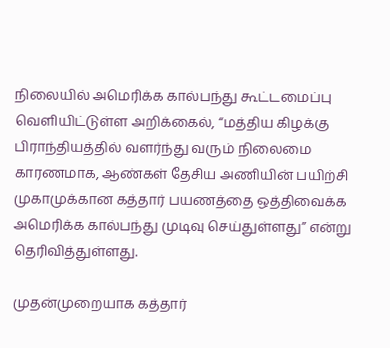நிலையில் அமெரிக்க கால்பந்து கூட்டமைப்பு வெளியிட்டுள்ள அறிக்கைல், “மத்திய கிழக்கு பிராந்தியத்தில் வளர்ந்து வரும் நிலைமை காரணமாக, ஆண்கள் தேசிய அணியின் பயிற்சி முகாமுக்கான கத்தார் பயணத்தை ஒத்திவைக்க அமெரிக்க கால்பந்து முடிவு செய்துள்ளது” என்று தெரிவித்துள்ளது.

முதன்முறையாக கத்தார்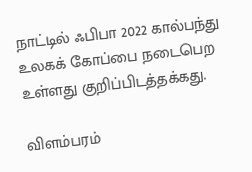நாட்டில் ஃபிபா 2022 கால்பந்து உலகக் கோப்பை நடைபெற உள்ளது குறிப்பிடத்தக்கது.

விளம்பரம்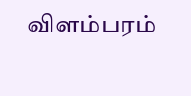விளம்பரம்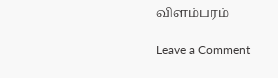விளம்பரம்

Leave a Comment